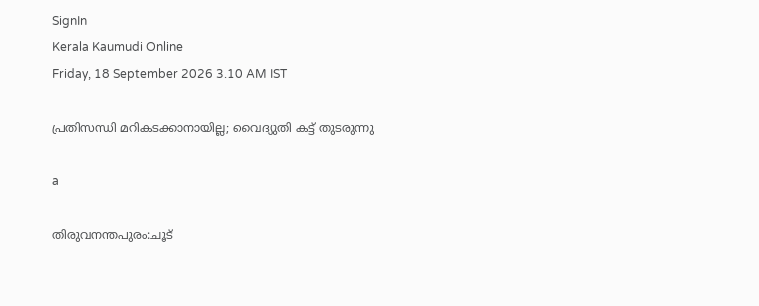SignIn
Kerala Kaumudi Online
Friday, 18 September 2026 3.10 AM IST

പ്രതിസന്ധി മറികടക്കാനായില്ല; വൈദ്യുതി കട്ട് തുടരുന്നു

a

തിരുവനന്തപുരം:ചൂട്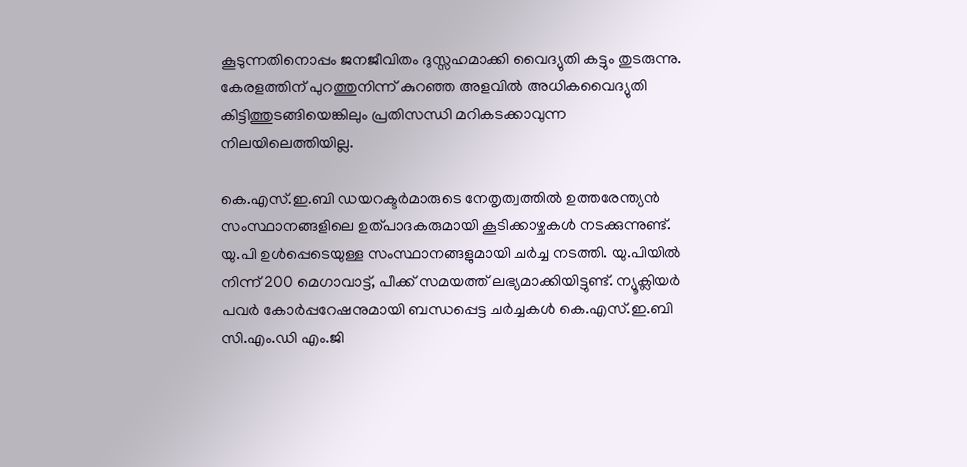കൂടുന്നതിനൊപ്പം ജനജീവിതം ദുസ്സഹമാക്കി വൈദ്യുതി കട്ടും തുടരുന്നു. കേരളത്തിന് പുറത്തുനിന്ന് കുറഞ്ഞ അളവിൽ അധികവൈദ്യുതി കിട്ടിത്തുടങ്ങിയെങ്കിലും പ്രതിസന്ധി മറികടക്കാവുന്ന നിലയിലെത്തിയില്ല.

കെ.എസ്.ഇ.ബി ഡയറക്ടർമാരുടെ നേതൃത്വത്തിൽ ഉത്തരേന്ത്യൻ സംസ്ഥാനങ്ങളിലെ ഉത്പാദകരുമായി കൂടിക്കാഴ്ചകൾ നടക്കുന്നുണ്ട്. യു.പി ഉൾപ്പെടെയുള്ള സംസ്ഥാനങ്ങളുമായി ചർച്ച നടത്തി. യു.പിയിൽ നിന്ന് 200 മെഗാവാട്ട്, പീക്ക് സമയത്ത് ലഭ്യമാക്കിയിട്ടുണ്ട്. ന്യൂക്ലിയർ പവർ കോർപ്പറേഷനുമായി ബന്ധപ്പെട്ട ചർച്ചകൾ കെ.എസ്.ഇ.ബി സി.എം.ഡി എം.ജി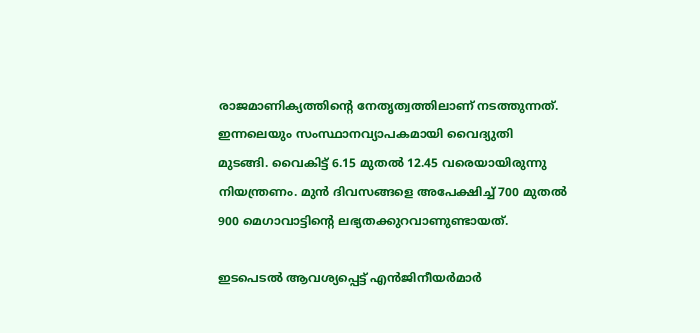രാജമാണിക്യത്തിന്റെ നേതൃത്വത്തിലാണ് നടത്തുന്നത്.
ഇന്നലെയും സംസ്ഥാനവ്യാപകമായി വൈദ്യുതി മുടങ്ങി. വൈകിട്ട് 6.15 മുതൽ 12.45 വരെയായിരുന്നു നിയന്ത്രണം. മുൻ ദിവസങ്ങളെ അപേക്ഷിച്ച് 700 മുതൽ 900 മെഗാവാട്ടിന്റെ ലഭ്യതക്കുറവാണുണ്ടായത്.

ഇടപെടൽ ആവശ്യപ്പെട്ട് എൻജിനീയർമാർ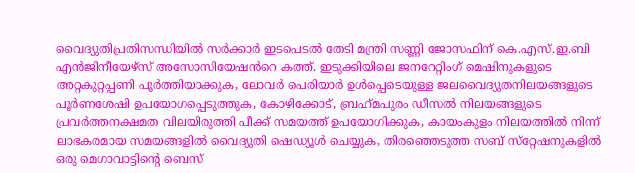വൈദ്യുതിപ്രതിസന്ധിയിൽ സർക്കാർ ഇടപെടൽ തേടി മന്ത്രി സണ്ണി ജോസഫിന് കെ.എസ്.ഇ.ബി എൻജിനീയേഴ്സ് അസോസിയേഷൻറെ കത്ത്. ഇടുക്കിയിലെ ജനറേറ്റിംഗ് മെഷിനുകളുടെ അറ്റകുറ്റപ്പണി പൂർത്തിയാക്കുക, ലോവർ പെരിയാർ ഉൾപ്പെടെയുള്ള ജലവൈദ്യുതനിലയങ്ങളുടെ പൂർണശേഷി ഉപയോഗപ്പെടുത്തുക, കോഴിക്കോട്, ബ്രഹ്‌മപുരം ഡീസൽ നിലയങ്ങളുടെ പ്രവർത്തനക്ഷമത വിലയിരുത്തി പീക്ക് സമയത്ത് ഉപയോഗിക്കുക, കായംകുളം നിലയത്തിൽ നിന്ന് ലാഭകരമായ സമയങ്ങളിൽ വൈദ്യുതി ഷെഡ്യൂൾ ചെയ്യുക, തിരഞ്ഞെടുത്ത സബ് സ്‌റ്റേഷനുകളിൽ ഒരു മെഗാവാട്ടിന്റെ ബെസ്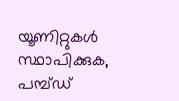യൂണിറ്റുകൾ സ്ഥാപിക്കുക, പമ്പ്ഡ്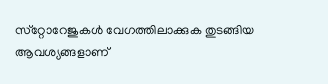സ്‌റ്റോറേജുകൾ വേഗത്തിലാക്കുക തുടങ്ങിയ ആവശ്യങ്ങളാണ്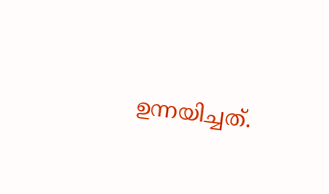ഉന്നയിച്ചത്.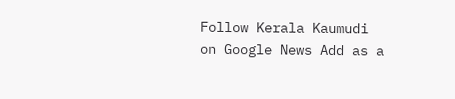Follow Kerala Kaumudi on Google News Add as a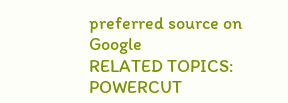preferred source on Google
RELATED TOPICS: POWERCUT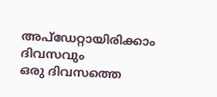അപ്ഡേറ്റായിരിക്കാം ദിവസവും
ഒരു ദിവസത്തെ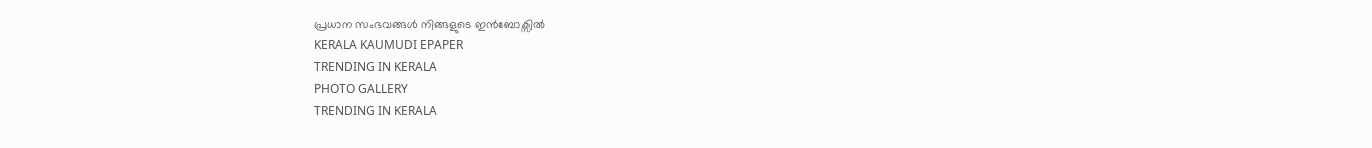പ്രധാന സംഭവങ്ങൾ നിങ്ങളുടെ ഇൻബോക്സിൽ
KERALA KAUMUDI EPAPER
TRENDING IN KERALA
PHOTO GALLERY
TRENDING IN KERALA